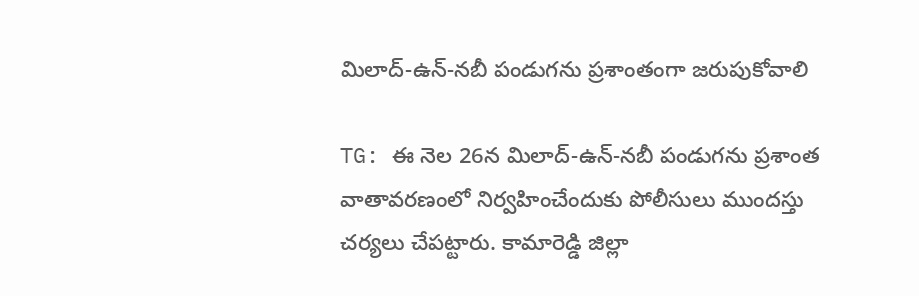మిలాద్-ఉన్-నబీ పండుగను ప్రశాంతంగా జరుపుకోవాలి

TG: ఈ నెల 26న మిలాద్-ఉన్-నబీ పండుగను ప్రశాంత వాతావరణంలో నిర్వహించేందుకు పోలీసులు ముందస్తు చర్యలు చేపట్టారు. కామారెడ్డి జిల్లా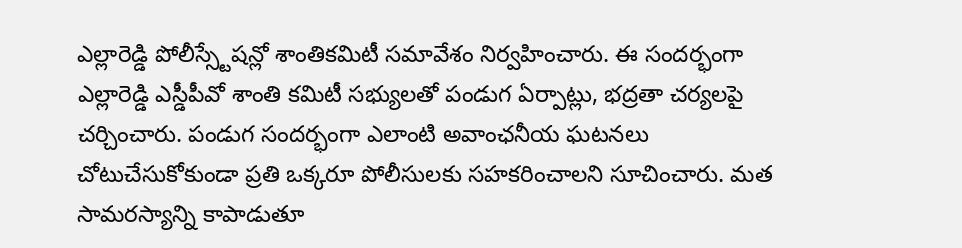ఎల్లారెడ్డి పోలీస్స్టేషన్లో శాంతికమిటీ సమావేశం నిర్వహించారు. ఈ సందర్భంగా ఎల్లారెడ్డి ఎస్డీపీవో శాంతి కమిటీ సభ్యులతో పండుగ ఏర్పాట్లు, భద్రతా చర్యలపై చర్చించారు. పండుగ సందర్భంగా ఎలాంటి అవాంఛనీయ ఘటనలు చోటుచేసుకోకుండా ప్రతి ఒక్కరూ పోలీసులకు సహకరించాలని సూచించారు. మత సామరస్యాన్ని కాపాడుతూ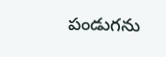పండుగను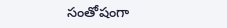సంతోషంగా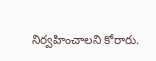నిర్వహించాలని కోరారు.